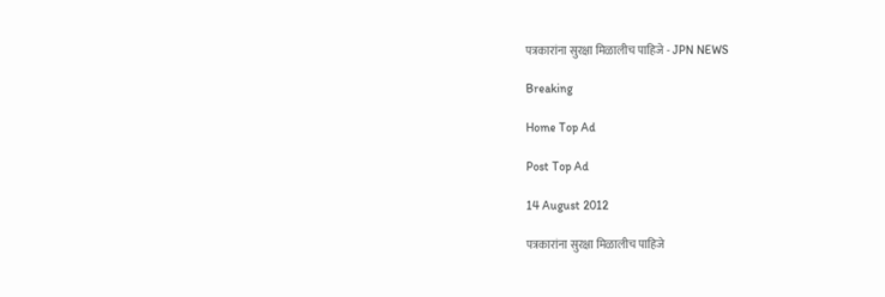पत्रकारांना सुरक्षा मिळालीच पाहिजे - JPN NEWS

Breaking

Home Top Ad

Post Top Ad

14 August 2012

पत्रकारांना सुरक्षा मिळालीच पाहिजे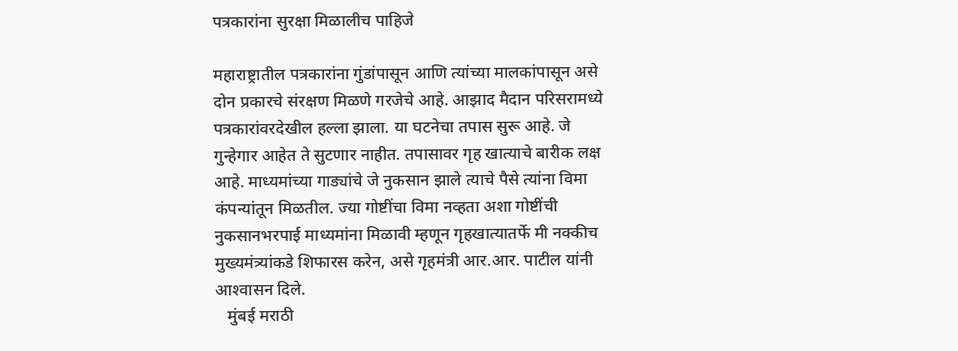पत्रकारांना सुरक्षा मिळालीच पाहिजे

महाराष्ट्रातील पत्रकारांना गुंडांपासून आणि त्यांच्या मालकांपासून असे दोन प्रकारचे संरक्षण मिळणे गरजेचे आहे. आझाद मैदान परिसरामध्ये पत्रकारांवरदेखील हल्ला झाला. या घटनेचा तपास सुरू आहे. जे गुन्हेगार आहेत ते सुटणार नाहीत. तपासावर गृह खात्याचे बारीक लक्ष आहे. माध्यमांच्या गाड्यांचे जे नुकसान झाले त्याचे पैसे त्यांना विमा कंपन्यांतून मिळतील. ज्या गोष्टींचा विमा नव्हता अशा गोष्टींची नुकसानभरपाई माध्यमांना मिळावी म्हणून गृहखात्यातर्फे मी नक्कीच मुख्यमंत्र्यांकडे शिफारस करेन, असे गृहमंत्री आर.आर. पाटील यांनी आश्‍वासन दिले.
   मुंबई मराठी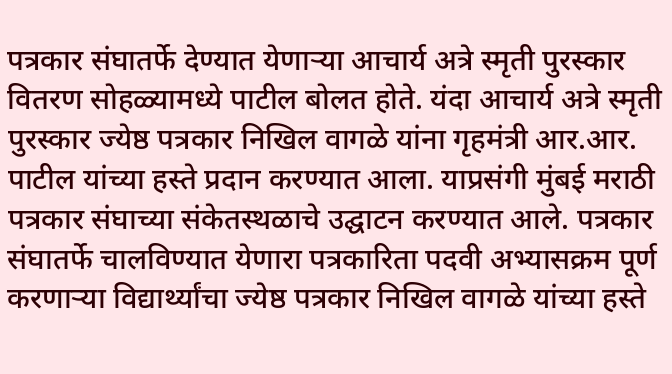पत्रकार संघातर्फे देण्यात येणार्‍या आचार्य अत्रे स्मृती पुरस्कार वितरण सोहळ्यामध्ये पाटील बोलत होते. यंदा आचार्य अत्रे स्मृती पुरस्कार ज्येष्ठ पत्रकार निखिल वागळे यांना गृहमंत्री आर.आर. पाटील यांच्या हस्ते प्रदान करण्यात आला. याप्रसंगी मुंबई मराठी पत्रकार संघाच्या संकेतस्थळाचे उद्घाटन करण्यात आले. पत्रकार संघातर्फे चालविण्यात येणारा पत्रकारिता पदवी अभ्यासक्रम पूर्ण करणार्‍या विद्यार्थ्यांचा ज्येष्ठ पत्रकार निखिल वागळे यांच्या हस्ते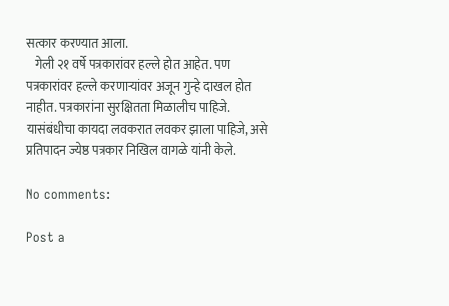सत्कार करण्यात आला.
   गेली २१ वर्षे पत्रकारांवर हल्ले होत आहेत. पण पत्रकारांवर हल्ले करणार्‍यांवर अजून गुन्हे दाखल होत नाहीत. पत्रकारांना सुरक्षितता मिळालीच पाहिजे. यासंबंधीचा कायदा लवकरात लवकर झाला पाहिजे, असे प्रतिपादन ज्येष्ठ पत्रकार निखिल वागळे यांनी केले.

No comments:

Post a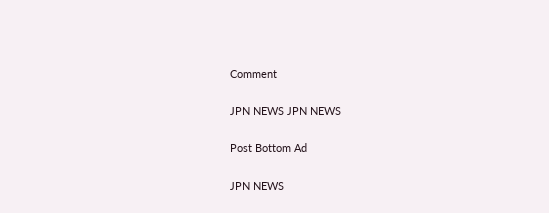Comment

JPN NEWS JPN NEWS

Post Bottom Ad

JPN NEWS